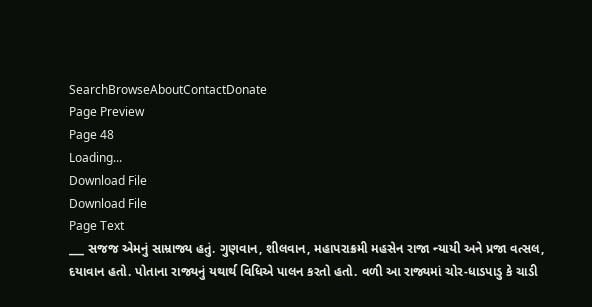SearchBrowseAboutContactDonate
Page Preview
Page 48
Loading...
Download File
Download File
Page Text
___ સજજ એમનું સામ્રાજ્ય હતું. ગુણવાન, શીલવાન, મહાપરાક્રમી મહસેન રાજા ન્યાયી અને પ્રજા વત્સલ, દયાવાન હતો. પોતાના રાજ્યનું યથાર્થ વિધિએ પાલન કરતો હતો. વળી આ રાજ્યમાં ચોર-ધાડપાડુ કે ચાડી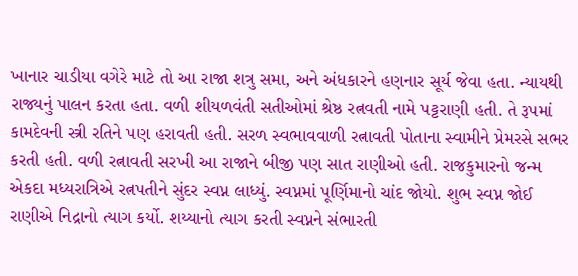ખાનાર ચાડીયા વગેરે માટે તો આ રાજા શત્રુ સમા, અને અંધકારને હણનાર સૂર્ય જેવા હતા. ન્યાયથી રાજ્યનું પાલન કરતા હતા. વળી શીયળવંતી સતીઓમાં શ્રેષ્ઠ રત્નવતી નામે પટ્ટરાણી હતી. તે રૂપમાં કામદેવની સ્ત્રી રતિને પણ હરાવતી હતી. સરળ સ્વભાવવાળી રત્નાવતી પોતાના સ્વામીને પ્રેમરસે સભર કરતી હતી. વળી રત્નાવતી સરખી આ રાજાને બીજી પણ સાત રાણીઓ હતી. રાજકુમારનો જન્મ એકદા મધ્યરાત્રિએ રત્નપતીને સુંદર સ્વપ્ન લાધ્યું. સ્વપ્નમાં પૂર્ણિમાનો ચાંદ જોયો. શુભ સ્વપ્ન જોઈ રાણીએ નિદ્રાનો ત્યાગ કર્યો. શય્યાનો ત્યાગ કરતી સ્વપ્નને સંભારતી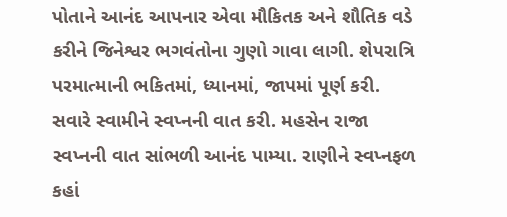પોતાને આનંદ આપનાર એવા મૌકિતક અને શૌતિક વડે કરીને જિનેશ્વર ભગવંતોના ગુણો ગાવા લાગી. શેપરાત્રિ પરમાત્માની ભકિતમાં, ધ્યાનમાં, જાપમાં પૂર્ણ કરી. સવારે સ્વામીને સ્વપ્નની વાત કરી. મહસેન રાજા સ્વપ્નની વાત સાંભળી આનંદ પામ્યા. રાણીને સ્વપ્નફળ કહાં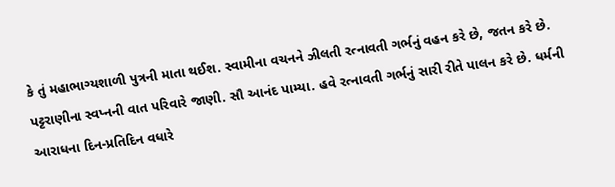કે તું મહાભાગ્યશાળી પુત્રની માતા થઈશ. સ્વામીના વચનને ઝીલતી રત્નાવતી ગર્ભનું વહન કરે છે, જતન કરે છે. પટ્ટરાણીના સ્વપ્નની વાત પરિવારે જાણી. સૌ આનંદ પામ્યા. હવે રત્નાવતી ગર્ભનું સારી રીતે પાલન કરે છે. ધર્મની આરાધના દિન-પ્રતિદિન વધારે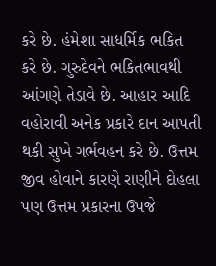કરે છે. હંમેશા સાધર્મિક ભકિત કરે છે. ગુરુદેવને ભકિતભાવથી આંગણે તેડાવે છે. આહાર આદિ વહોરાવી અનેક પ્રકારે દાન આપતી થકી સુખે ગર્ભવહન કરે છે. ઉત્તમ જીવ હોવાને કારણે રાણીને દોહલા પણ ઉત્તમ પ્રકારના ઉપજે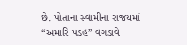છે. પોતાના સ્વામીના રાજયમાં “અમારિ પડહ” વગડાવે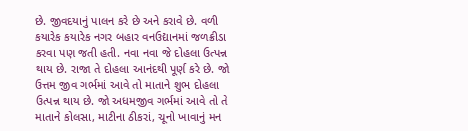છે. જીવદયાનું પાલન કરે છે અને કરાવે છે. વળી કયારેક કયારેક નગર બહાર વનઉદ્યાનમાં જળક્રીડા કરવા પણ જતી હતી. નવા નવા જે દોહલા ઉત્પન્ન થાય છે. રાજા તે દોહલા આનંદથી પૂર્ણ કરે છે. જો ઉત્તમ જીવ ગર્ભમાં આવે તો માતાને શુભ દોહલા ઉત્પન્ન થાય છે. જો અધમજીવ ગર્ભમાં આવે તો તે માતાને કોલસા, માટીના ઠીકરાં, ચૂનો ખાવાનું મન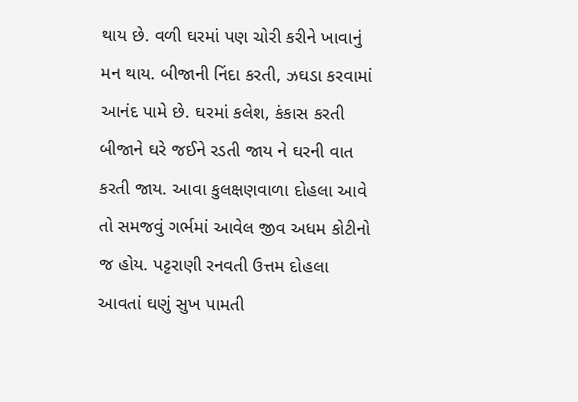થાય છે. વળી ઘરમાં પણ ચોરી કરીને ખાવાનું મન થાય. બીજાની નિંદા કરતી, ઝઘડા કરવામાં આનંદ પામે છે. ઘરમાં કલેશ, કંકાસ કરતી બીજાને ઘરે જઈને રડતી જાય ને ઘરની વાત કરતી જાય. આવા કુલક્ષણવાળા દોહલા આવે તો સમજવું ગર્ભમાં આવેલ જીવ અધમ કોટીનો જ હોય. પટ્ટરાણી રનવતી ઉત્તમ દોહલા આવતાં ઘણું સુખ પામતી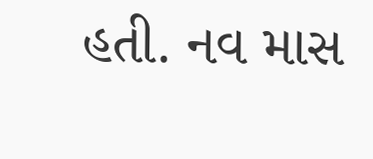હતી. નવ માસ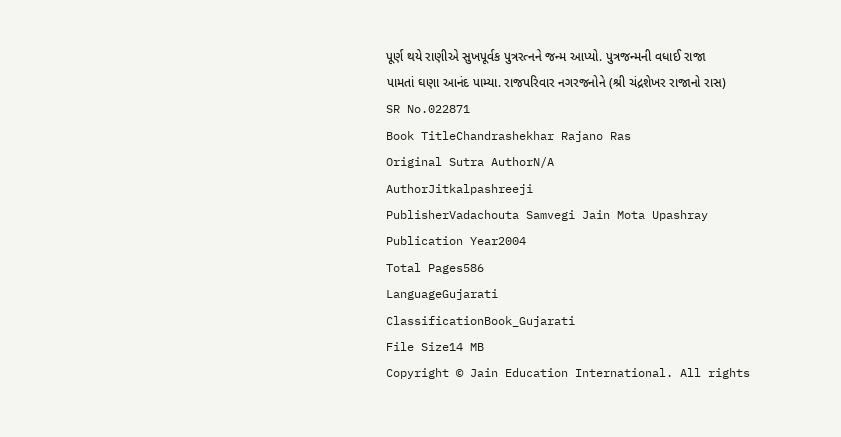પૂર્ણ થયે રાણીએ સુખપૂર્વક પુત્રરત્નને જન્મ આપ્યો. પુત્રજન્મની વધાઈ રાજા પામતાં ઘણા આનંદ પામ્યા. રાજપરિવાર નગરજનોને (શ્રી ચંદ્રશેખર રાજાનો રાસ)
SR No.022871
Book TitleChandrashekhar Rajano Ras
Original Sutra AuthorN/A
AuthorJitkalpashreeji
PublisherVadachouta Samvegi Jain Mota Upashray
Publication Year2004
Total Pages586
LanguageGujarati
ClassificationBook_Gujarati
File Size14 MB
Copyright © Jain Education International. All rights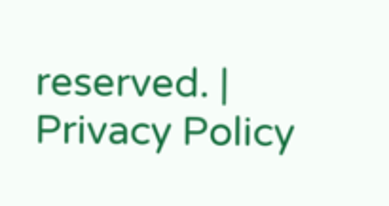reserved. | Privacy Policy